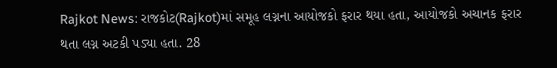Rajkot News: રાજકોટ(Rajkot)માં સમૂહ લગ્નના આયોજકો ફરાર થયા હતા, આયોજકો અચાનક ફરાર થતા લગ્ન અટકી પડ્યા હતા. 28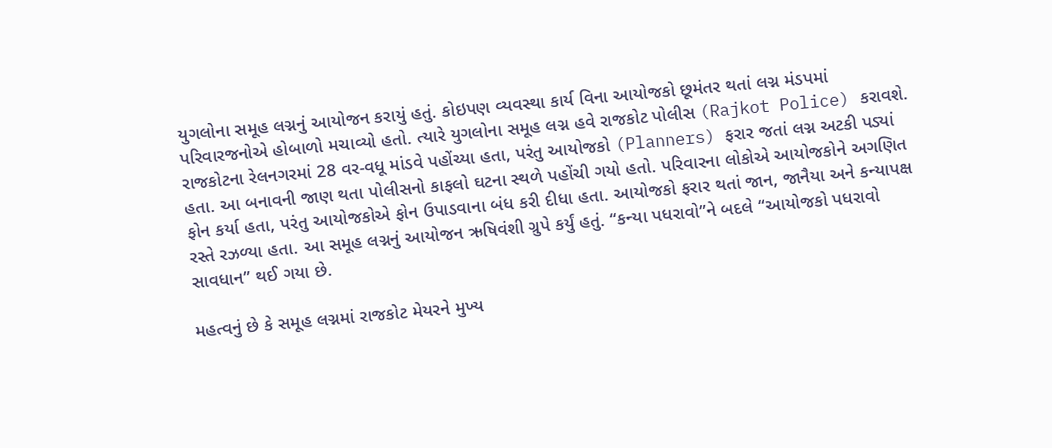યુગલોના સમૂહ લગ્નનું આયોજન કરાયું હતું. કોઇપણ વ્યવસ્થા કાર્ય વિના આયોજકો છૂમંતર થતાં લગ્ન મંડપમાં પરિવારજનોએ હોબાળો મચાવ્યો હતો. ત્યારે યુગલોના સમૂહ લગ્ન હવે રાજકોટ પોલીસ (Rajkot Police) કરાવશે.
રાજકોટના રેલનગરમાં 28 વર-વધૂ માંડવે પહોંચ્યા હતા, પરંતુ આયોજકો (Planners) ફરાર જતાં લગ્ન અટકી પડ્યાં હતા. આ બનાવની જાણ થતા પોલીસનો કાફલો ઘટના સ્થળે પહોંચી ગયો હતો. પરિવારના લોકોએ આયોજકોને અગણિત ફોન કર્યા હતા, પરંતુ આયોજકોએ ફોન ઉપાડવાના બંધ કરી દીધા હતા. આયોજકો ફરાર થતાં જાન, જાનૈયા અને કન્યાપક્ષ રસ્તે રઝળ્યા હતા. આ સમૂહ લગ્નનું આયોજન ઋષિવંશી ગ્રુપે કર્યું હતું. “કન્યા પધરાવો”ને બદલે “આયોજકો પધરાવો સાવધાન” થઈ ગયા છે.

મહત્વનું છે કે સમૂહ લગ્નમાં રાજકોટ મેયરને મુખ્ય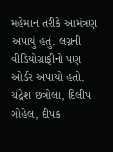મહેમાન તરીકે આમંત્રણ અપાયું હતું. લગ્નની વીડિયોગ્રાફીનો પણ ઓર્ડર અપાયો હતો. ચંદ્રેશ છત્રોલા, દિલીપ ગોહેલ, દીપક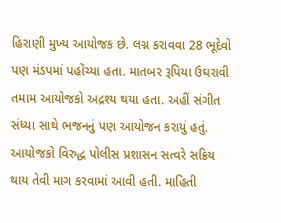હિરાણી મુખ્ય આયોજક છે. લગ્ન કરાવવા 28 ભૂદેવો પણ મંડપમાં પહોંચ્યા હતા. માતબર રૂપિયા ઉઘરાવી તમામ આયોજકો અદ્રશ્ય થયા હતા. અહીં સંગીત સંધ્યા સાથે ભજનનું પણ આયોજન કરાયું હતું. આયોજકો વિરુદ્ધ પોલીસ પ્રશાસન સત્વરે સક્રિય થાય તેવી માગ કરવામાં આવી હતી. માહિતી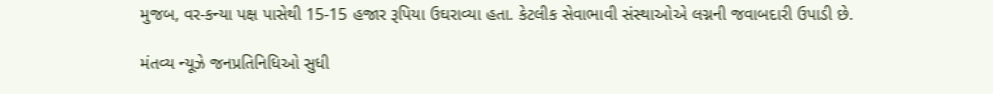મુજબ, વર-કન્યા પક્ષ પાસેથી 15-15 હજાર રૂપિયા ઉઘરાવ્યા હતા. કેટલીક સેવાભાવી સંસ્થાઓએ લગ્નની જવાબદારી ઉપાડી છે.

મંતવ્ય ન્યૂઝે જનપ્રતિનિધિઓ સુધી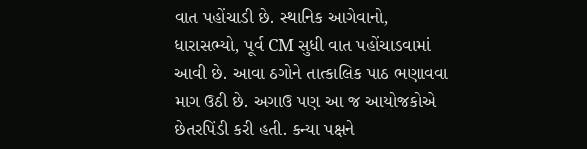વાત પહોંચાડી છે. સ્થાનિક આગેવાનો, ધારાસભ્યો, પૂર્વ CM સુધી વાત પહોંચાડવામાં આવી છે. આવા ઠગોને તાત્કાલિક પાઠ ભણાવવા માગ ઉઠી છે. અગાઉ પણ આ જ આયોજકોએ છેતરપિંડી કરી હતી. કન્યા પક્ષને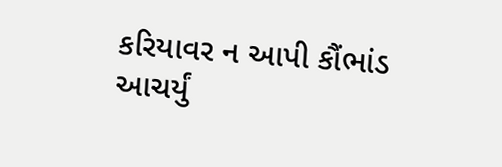કરિયાવર ન આપી કૌંભાંડ આચર્યું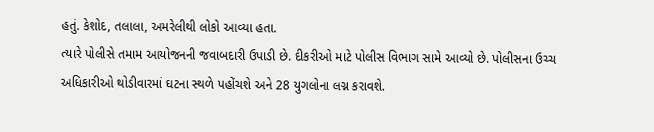હતું. કેશોદ, તલાલા, અમરેલીથી લોકો આવ્યા હતા.
ત્યારે પોલીસે તમામ આયોજનની જવાબદારી ઉપાડી છે. દીકરીઓ માટે પોલીસ વિભાગ સામે આવ્યો છે. પોલીસના ઉચ્ચ અધિકારીઓ થોડીવારમાં ઘટના સ્થળે પહોંચશે અને 28 યુગલોના લગ્ન કરાવશે.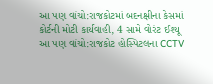આ પણ વાંચો:રાજકોટમાં બદનક્ષીના કેસમાં કોર્ટની મોટી કાર્યવાહી, 4 સામે વોરંટ ઈશ્યૂ
આ પણ વાંચો:રાજકોટ હોસ્પિટલના CCTV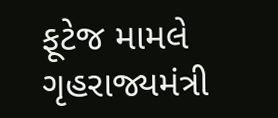ફૂટેજ મામલે ગૃહરાજ્યમંત્રી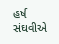હર્ષ સંઘવીએ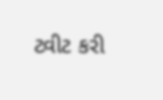ટ્વીટ કરી